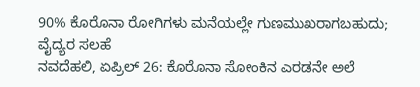90% ಕೊರೊನಾ ರೋಗಿಗಳು ಮನೆಯಲ್ಲೇ ಗುಣಮುಖರಾಗಬಹುದು; ವೈದ್ಯರ ಸಲಹೆ
ನವದೆಹಲಿ, ಏಪ್ರಿಲ್ 26: ಕೊರೊನಾ ಸೋಂಕಿನ ಎರಡನೇ ಅಲೆ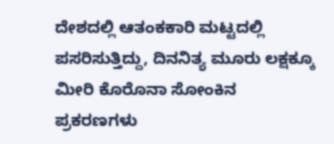ದೇಶದಲ್ಲಿ ಆತಂಕಕಾರಿ ಮಟ್ಟದಲ್ಲಿ ಪಸರಿಸುತ್ತಿದ್ದು, ದಿನನಿತ್ಯ ಮೂರು ಲಕ್ಷಕ್ಕೂ ಮೀರಿ ಕೊರೊನಾ ಸೋಂಕಿನ ಪ್ರಕರಣಗಳು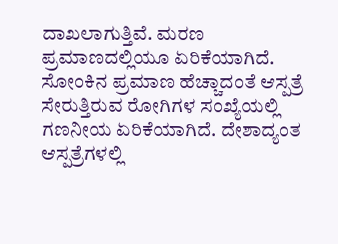ದಾಖಲಾಗುತ್ತಿವೆ. ಮರಣ ಪ್ರಮಾಣದಲ್ಲಿಯೂ ಏರಿಕೆಯಾಗಿದೆ.
ಸೋಂಕಿನ ಪ್ರಮಾಣ ಹೆಚ್ಚಾದಂತೆ ಆಸ್ಪತ್ರೆ ಸೇರುತ್ತಿರುವ ರೋಗಿಗಳ ಸಂಖ್ಯೆಯಲ್ಲಿ ಗಣನೀಯ ಏರಿಕೆಯಾಗಿದೆ. ದೇಶಾದ್ಯಂತ ಆಸ್ಪತ್ರೆಗಳಲ್ಲಿ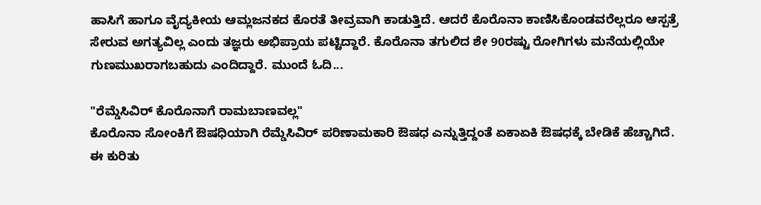ಹಾಸಿಗೆ ಹಾಗೂ ವೈದ್ಯಕೀಯ ಆಮ್ಲಜನಕದ ಕೊರತೆ ತೀವ್ರವಾಗಿ ಕಾಡುತ್ತಿದೆ. ಆದರೆ ಕೊರೊನಾ ಕಾಣಿಸಿಕೊಂಡವರೆಲ್ಲರೂ ಆಸ್ಪತ್ರೆ ಸೇರುವ ಅಗತ್ಯವಿಲ್ಲ ಎಂದು ತಜ್ಞರು ಅಭಿಪ್ರಾಯ ಪಟ್ಟಿದ್ದಾರೆ. ಕೊರೊನಾ ತಗುಲಿದ ಶೇ 90ರಷ್ಟು ರೋಗಿಗಳು ಮನೆಯಲ್ಲಿಯೇ ಗುಣಮುಖರಾಗಬಹುದು ಎಂದಿದ್ದಾರೆ. ಮುಂದೆ ಓದಿ...

"ರೆಮ್ಡೆಸಿವಿರ್ ಕೊರೊನಾಗೆ ರಾಮಬಾಣವಲ್ಲ"
ಕೊರೊನಾ ಸೋಂಕಿಗೆ ಔಷಧಿಯಾಗಿ ರೆಮ್ಡೆಸಿವಿರ್ ಪರಿಣಾಮಕಾರಿ ಔಷಧ ಎನ್ನುತ್ತಿದ್ದಂತೆ ಏಕಾಏಕಿ ಔಷಧಕ್ಕೆ ಬೇಡಿಕೆ ಹೆಚ್ಚಾಗಿದೆ. ಈ ಕುರಿತು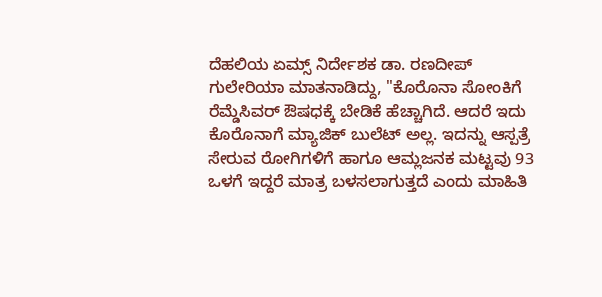ದೆಹಲಿಯ ಏಮ್ಸ್ ನಿರ್ದೇಶಕ ಡಾ. ರಣದೀಪ್ ಗುಲೇರಿಯಾ ಮಾತನಾಡಿದ್ದು, "ಕೊರೊನಾ ಸೋಂಕಿಗೆ ರೆಮ್ಡೆಸಿವರ್ ಔಷಧಕ್ಕೆ ಬೇಡಿಕೆ ಹೆಚ್ಚಾಗಿದೆ. ಆದರೆ ಇದು ಕೊರೊನಾಗೆ ಮ್ಯಾಜಿಕ್ ಬುಲೆಟ್ ಅಲ್ಲ. ಇದನ್ನು ಆಸ್ಪತ್ರೆ ಸೇರುವ ರೋಗಿಗಳಿಗೆ ಹಾಗೂ ಆಮ್ಲಜನಕ ಮಟ್ಟವು 93 ಒಳಗೆ ಇದ್ದರೆ ಮಾತ್ರ ಬಳಸಲಾಗುತ್ತದೆ ಎಂದು ಮಾಹಿತಿ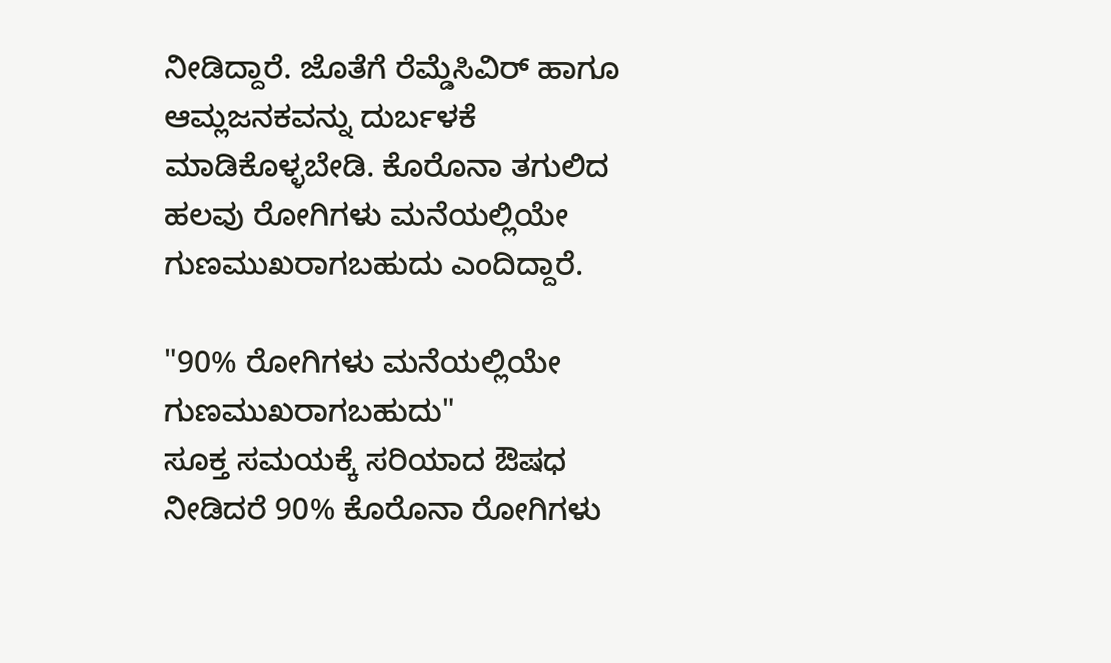ನೀಡಿದ್ದಾರೆ. ಜೊತೆಗೆ ರೆಮ್ಡೆಸಿವಿರ್ ಹಾಗೂ ಆಮ್ಲಜನಕವನ್ನು ದುರ್ಬಳಕೆ ಮಾಡಿಕೊಳ್ಳಬೇಡಿ. ಕೊರೊನಾ ತಗುಲಿದ ಹಲವು ರೋಗಿಗಳು ಮನೆಯಲ್ಲಿಯೇ ಗುಣಮುಖರಾಗಬಹುದು ಎಂದಿದ್ದಾರೆ.

"90% ರೋಗಿಗಳು ಮನೆಯಲ್ಲಿಯೇ ಗುಣಮುಖರಾಗಬಹುದು"
ಸೂಕ್ತ ಸಮಯಕ್ಕೆ ಸರಿಯಾದ ಔಷಧ ನೀಡಿದರೆ 90% ಕೊರೊನಾ ರೋಗಿಗಳು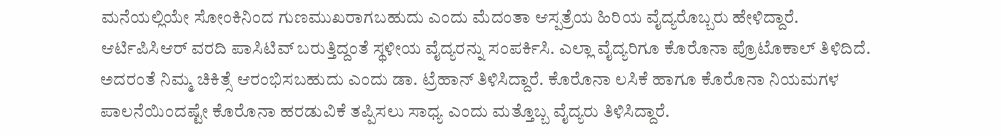ಮನೆಯಲ್ಲಿಯೇ ಸೋಂಕಿನಿಂದ ಗುಣಮುಖರಾಗಬಹುದು ಎಂದು ಮೆದಂತಾ ಆಸ್ಪತ್ರೆಯ ಹಿರಿಯ ವೈದ್ಯರೊಬ್ಬರು ಹೇಳಿದ್ದಾರೆ.
ಆರ್ಟಿಪಿಸಿಆರ್ ವರದಿ ಪಾಸಿಟಿವ್ ಬರುತ್ತಿದ್ದಂತೆ ಸ್ಥಳೀಯ ವೈದ್ಯರನ್ನು ಸಂಪರ್ಕಿಸಿ. ಎಲ್ಲಾ ವೈದ್ಯರಿಗೂ ಕೊರೊನಾ ಪ್ರೊಟೊಕಾಲ್ ತಿಳಿದಿದೆ. ಅದರಂತೆ ನಿಮ್ಮ ಚಿಕಿತ್ಸೆ ಆರಂಭಿಸಬಹುದು ಎಂದು ಡಾ. ಟ್ರೆಹಾನ್ ತಿಳಿಸಿದ್ದಾರೆ. ಕೊರೊನಾ ಲಸಿಕೆ ಹಾಗೂ ಕೊರೊನಾ ನಿಯಮಗಳ ಪಾಲನೆಯಿಂದಷ್ಟೇ ಕೊರೊನಾ ಹರಡುವಿಕೆ ತಪ್ಪಿಸಲು ಸಾಧ್ಯ ಎಂದು ಮತ್ತೊಬ್ಬ ವೈದ್ಯರು ತಿಳಿಸಿದ್ದಾರೆ.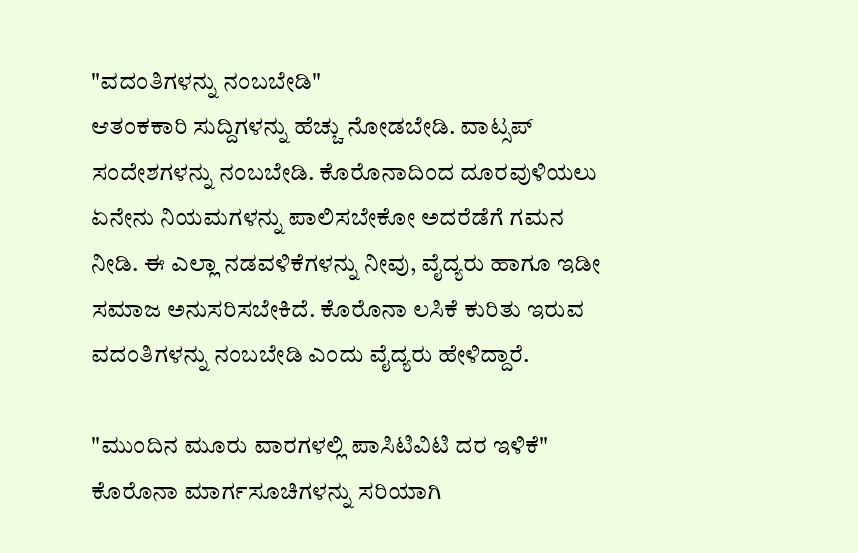"ವದಂತಿಗಳನ್ನು ನಂಬಬೇಡಿ"
ಆತಂಕಕಾರಿ ಸುದ್ದಿಗಳನ್ನು ಹೆಚ್ಚು ನೋಡಬೇಡಿ. ವಾಟ್ಸಪ್ ಸಂದೇಶಗಳನ್ನು ನಂಬಬೇಡಿ. ಕೊರೊನಾದಿಂದ ದೂರವುಳಿಯಲು ಏನೇನು ನಿಯಮಗಳನ್ನು ಪಾಲಿಸಬೇಕೋ ಅದರೆಡೆಗೆ ಗಮನ ನೀಡಿ. ಈ ಎಲ್ಲಾ ನಡವಳಿಕೆಗಳನ್ನು ನೀವು, ವೈದ್ಯರು ಹಾಗೂ ಇಡೀ ಸಮಾಜ ಅನುಸರಿಸಬೇಕಿದೆ. ಕೊರೊನಾ ಲಸಿಕೆ ಕುರಿತು ಇರುವ ವದಂತಿಗಳನ್ನು ನಂಬಬೇಡಿ ಎಂದು ವೈದ್ಯರು ಹೇಳಿದ್ದಾರೆ.

"ಮುಂದಿನ ಮೂರು ವಾರಗಳಲ್ಲಿ ಪಾಸಿಟಿವಿಟಿ ದರ ಇಳಿಕೆ"
ಕೊರೊನಾ ಮಾರ್ಗಸೂಚಿಗಳನ್ನು ಸರಿಯಾಗಿ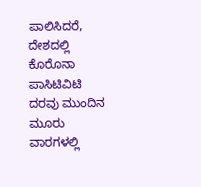ಪಾಲಿಸಿದರೆ, ದೇಶದಲ್ಲಿ ಕೊರೊನಾ ಪಾಸಿಟಿವಿಟಿ ದರವು ಮುಂದಿನ ಮೂರು ವಾರಗಳಲ್ಲಿ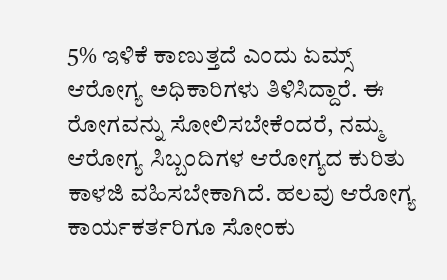5% ಇಳಿಕೆ ಕಾಣುತ್ತದೆ ಎಂದು ಏಮ್ಸ್ ಆರೋಗ್ಯ ಅಧಿಕಾರಿಗಳು ತಿಳಿಸಿದ್ದಾರೆ. ಈ ರೋಗವನ್ನು ಸೋಲಿಸಬೇಕೆಂದರೆ, ನಮ್ಮ ಆರೋಗ್ಯ ಸಿಬ್ಬಂದಿಗಳ ಆರೋಗ್ಯದ ಕುರಿತು ಕಾಳಜಿ ವಹಿಸಬೇಕಾಗಿದೆ. ಹಲವು ಆರೋಗ್ಯ ಕಾರ್ಯಕರ್ತರಿಗೂ ಸೋಂಕು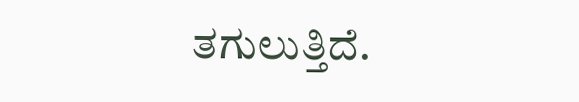ತಗುಲುತ್ತಿದೆ.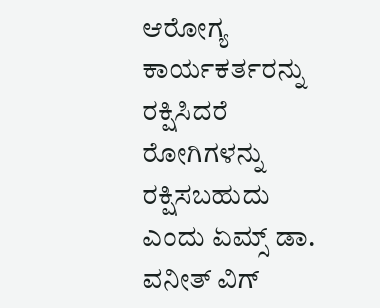ಆರೋಗ್ಯ ಕಾರ್ಯಕರ್ತರನ್ನು ರಕ್ಷಿಸಿದರೆ ರೋಗಿಗಳನ್ನು ರಕ್ಷಿಸಬಹುದು ಎಂದು ಏಮ್ಸ್ ಡಾ. ವನೀತ್ ವಿಗ್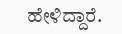ಹೇಳಿದ್ದಾರೆ.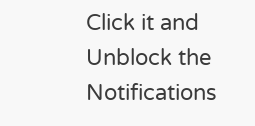Click it and Unblock the Notifications